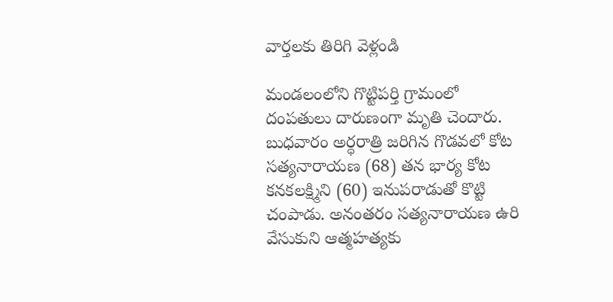వార్తలకు తిరిగి వెళ్లండి

మండలంలోని గొట్టిపర్తి గ్రామంలో దంపతులు దారుణంగా మృతి చెందారు. బుధవారం అర్ధరాత్రి జరిగిన గొడవలో కోట సత్యనారాయణ (68) తన భార్య కోట కనకలక్ష్మిని (60) ఇనుపరాడుతో కొట్టి చంపాడు. అనంతరం సత్యనారాయణ ఉరి వేసుకుని ఆత్మహత్యకు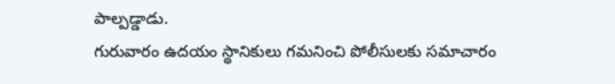పాల్పడ్డాడు.
గురువారం ఉదయం స్థానికులు గమనించి పోలీసులకు సమాచారం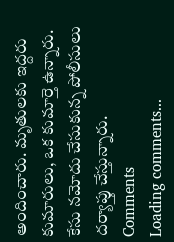అందించారు. మృతులకు ఇద్దరు కుమారులు, ఒక కుమార్తె ఉన్నారు. కేసు నమోదు చేసుకున్న పోలీసులు దర్యాప్తు చేస్తున్నారు.
Comments
Loading comments...